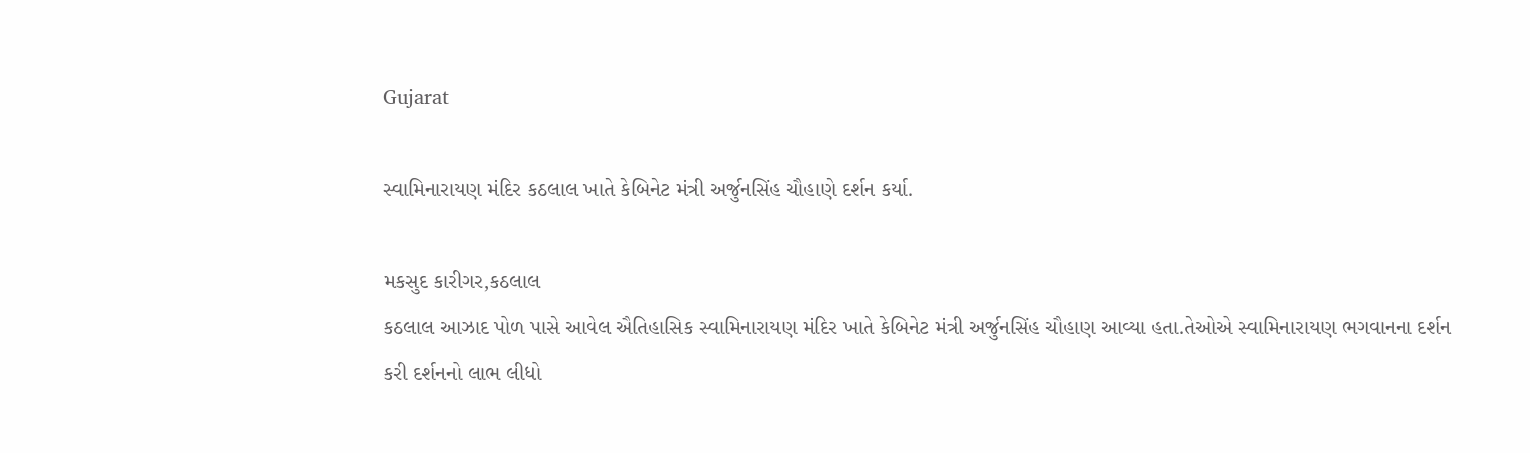Gujarat

સ્વામિનારાયણ મંદિર કઠલાલ ખાતે કેબિનેટ મંત્રી અર્જુનસિંહ ચૌહાણે દર્શન કર્યા.

મકસુદ કારીગર,કઠલાલ
કઠલાલ આઝાદ પોળ પાસે આવેલ ઐતિહાસિક સ્વામિનારાયણ મંદિર ખાતે કેબિનેટ મંત્રી અર્જુનસિંહ ચૌહાણ આવ્યા હતા.તેઓએ સ્વામિનારાયણ ભગવાનના દર્શન કરી દર્શનનો લાભ લીધો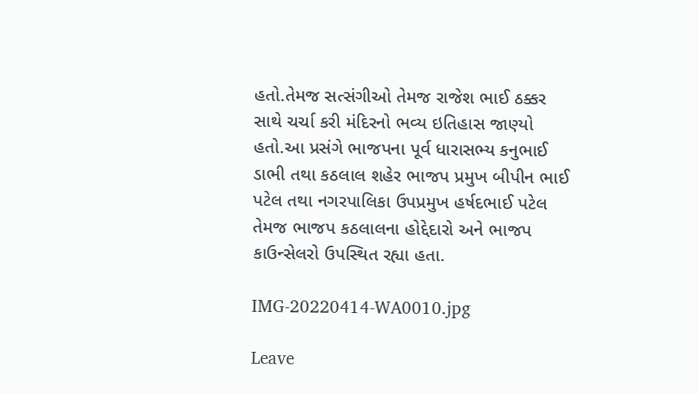હતો.તેમજ સત્સંગીઓ તેમજ રાજેશ ભાઈ ઠક્કર સાથે ચર્ચા કરી મંદિરનો ભવ્ય ઇતિહાસ જાણ્યો હતો.આ પ્રસંગે ભાજપના પૂર્વ ધારાસભ્ય કનુભાઈ ડાભી તથા કઠલાલ શહેર ભાજપ પ્રમુખ બીપીન ભાઈ પટેલ તથા નગરપાલિકા ઉપપ્રમુખ હર્ષદભાઈ પટેલ તેમજ ભાજપ કઠલાલના હોદ્દેદારો અને ભાજપ કાઉન્સેલરો ઉપસ્થિત રહ્યા હતા.

IMG-20220414-WA0010.jpg

Leave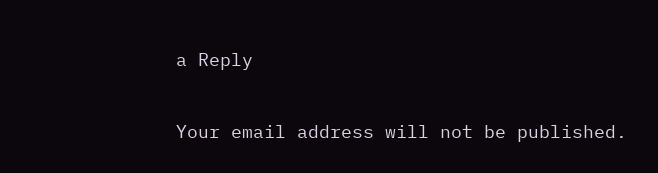a Reply

Your email address will not be published.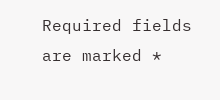Required fields are marked *